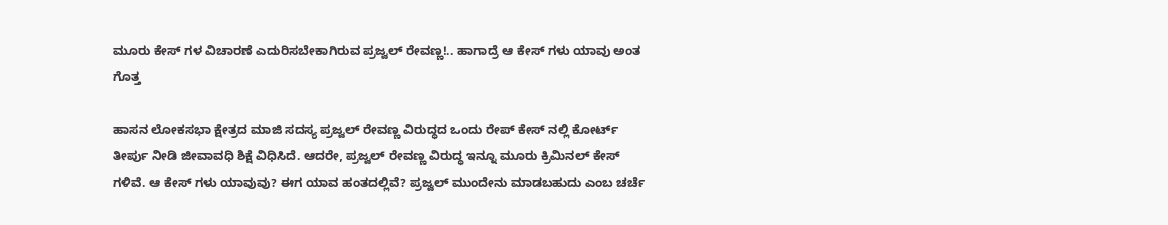ಮೂರು ಕೇಸ್ ಗಳ ವಿಚಾರಣೆ ಎದುರಿಸಬೇಕಾಗಿರುವ ಪ್ರಜ್ವಲ್ ರೇವಣ್ಣ!.. ಹಾಗಾದ್ರೆ ಆ ಕೇಸ್ ಗಳು ಯಾವು ಅಂತ ಗೊತ್ತ

ಹಾಸನ ಲೋಕಸಭಾ ಕ್ಷೇತ್ರದ ಮಾಜಿ ಸದಸ್ಯ ಪ್ರಜ್ವಲ್ ರೇವಣ್ಣ ವಿರುದ್ಧದ ಒಂದು ರೇಪ್ ಕೇಸ್ ನಲ್ಲಿ ಕೋರ್ಟ್ ತೀರ್ಪು ನೀಡಿ ಜೀವಾವಧಿ ಶಿಕ್ಷೆ ವಿಧಿಸಿದೆ. ಆದರೇ, ಪ್ರಜ್ವಲ್ ರೇವಣ್ಣ ವಿರುದ್ಧ ಇನ್ನೂ ಮೂರು ಕ್ರಿಮಿನಲ್ ಕೇಸ್ ಗಳಿವೆ. ಆ ಕೇಸ್ ಗಳು ಯಾವುವು? ಈಗ ಯಾವ ಹಂತದಲ್ಲಿವೆ? ಪ್ರಜ್ವಲ್ ಮುಂದೇನು ಮಾಡಬಹುದು ಎಂಬ ಚರ್ಚೆ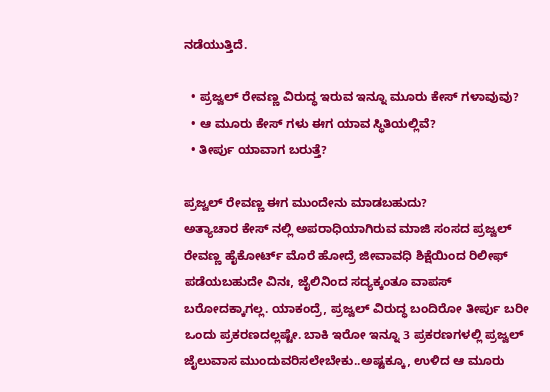ನಡೆಯುತ್ತಿದೆ.

  • ಪ್ರಜ್ವಲ್ ರೇವಣ್ಣ ವಿರುದ್ಧ ಇರುವ ಇನ್ನೂ ಮೂರು ಕೇಸ್ ಗಳಾವುವು?
  • ಆ ಮೂರು ಕೇಸ್ ಗಳು ಈಗ ಯಾವ ಸ್ಥಿತಿಯಲ್ಲಿವೆ?
  • ತೀರ್ಪು ಯಾವಾಗ ಬರುತ್ತೆ?

ಪ್ರಜ್ವಲ್ ರೇವಣ್ಣ ಈಗ ಮುಂದೇನು ಮಾಡಬಹುದು?
ಅತ್ಯಾಚಾರ ಕೇಸ್ ನಲ್ಲಿ ಅಪರಾಧಿಯಾಗಿರುವ ಮಾಜಿ ಸಂಸದ ಪ್ರಜ್ವಲ್ ರೇವಣ್ಣ ಹೈಕೋರ್ಟ್ ಮೊರೆ ಹೋದ್ರೆ ಜೀವಾವಧಿ ಶಿಕ್ಷೆಯಿಂದ ರಿಲೀಫ್ ಪಡೆಯಬಹುದೇ ವಿನಃ, ಜೈಲಿನಿಂದ ಸದ್ಯಕ್ಕಂತೂ ವಾಪಸ್ ಬರೋದಕ್ಕಾಗಲ್ಲ. ಯಾಕಂದ್ರೆ, ಪ್ರಜ್ವಲ್ ವಿರುದ್ಧ ಬಂದಿರೋ ತೀರ್ಪು ಬರೀ ಒಂದು ಪ್ರಕರಣದಲ್ಲಷ್ಟೇ. ಬಾಕಿ ಇರೋ ಇನ್ನೂ 3 ಪ್ರಕರಣಗಳಲ್ಲಿ ಪ್ರಜ್ವಲ್ ಜೈಲುವಾಸ ಮುಂದುವರಿಸಲೇಬೇಕು..ಅಷ್ಟಕ್ಕೂ, ಉಳಿದ ಆ ಮೂರು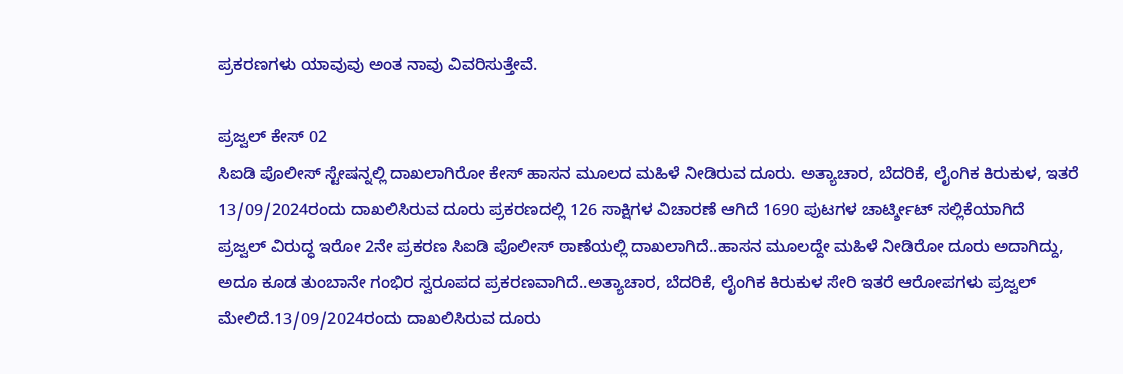ಪ್ರಕರಣಗಳು ಯಾವುವು ಅಂತ ನಾವು ವಿವರಿಸುತ್ತೇವೆ.

ಪ್ರಜ್ವಲ್ ಕೇಸ್ 02
ಸಿಐಡಿ ಪೊಲೀಸ್ ಸ್ಟೇಷನ್ನಲ್ಲಿ ದಾಖಲಾಗಿರೋ ಕೇಸ್ ಹಾಸನ ಮೂಲದ ಮಹಿಳೆ ನೀಡಿರುವ ದೂರು. ಅತ್ಯಾಚಾರ, ಬೆದರಿಕೆ, ಲೈಂಗಿಕ ಕಿರುಕುಳ, ಇತರೆ
13/09/2024ರಂದು ದಾಖಲಿಸಿರುವ ದೂರು ಪ್ರಕರಣದಲ್ಲಿ 126 ಸಾಕ್ಷಿಗಳ ವಿಚಾರಣೆ ಆಗಿದೆ 1690 ಪುಟಗಳ ಚಾರ್ಟ್ಶೀಟ್ ಸಲ್ಲಿಕೆಯಾಗಿದೆ
ಪ್ರಜ್ವಲ್ ವಿರುದ್ಧ ಇರೋ 2ನೇ ಪ್ರಕರಣ ಸಿಐಡಿ ಪೊಲೀಸ್ ಠಾಣೆಯಲ್ಲಿ ದಾಖಲಾಗಿದೆ..ಹಾಸನ ಮೂಲದ್ದೇ ಮಹಿಳೆ ನೀಡಿರೋ ದೂರು ಅದಾಗಿದ್ದು, ಅದೂ ಕೂಡ ತುಂಬಾನೇ ಗಂಭಿರ ಸ್ವರೂಪದ ಪ್ರಕರಣವಾಗಿದೆ..ಅತ್ಯಾಚಾರ, ಬೆದರಿಕೆ, ಲೈಂಗಿಕ ಕಿರುಕುಳ ಸೇರಿ ಇತರೆ ಆರೋಪಗಳು ಪ್ರಜ್ವಲ್ ಮೇಲಿದೆ.13/09/2024ರಂದು ದಾಖಲಿಸಿರುವ ದೂರು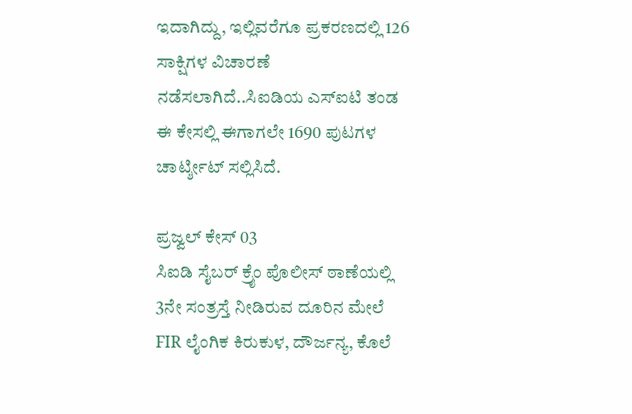ಇದಾಗಿದ್ದು, ಇಲ್ಲಿವರೆಗೂ ಪ್ರಕರಣದಲ್ಲಿ 126 ಸಾಕ್ಷಿಗಳ ವಿಚಾರಣೆ ನಡೆಸಲಾಗಿದೆ..ಸಿಐಡಿಯ ಎಸ್ಐಟಿ ತಂಡ ಈ ಕೇಸಲ್ಲಿ ಈಗಾಗಲೇ 1690 ಪುಟಗಳ ಚಾರ್ಟ್ಶೀಟ್ ಸಲ್ಲಿಸಿದೆ.

ಪ್ರಜ್ವಲ್ ಕೇಸ್ 03
ಸಿಐಡಿ ಸೈಬರ್ ಕ್ರೈಂ ಪೊಲೀಸ್ ಠಾಣೆಯಲ್ಲಿ 3ನೇ ಸಂತ್ರಸ್ತೆ ನೀಡಿರುವ ದೂರಿನ ಮೇಲೆ FIR ಲೈಂಗಿಕ ಕಿರುಕುಳ, ದೌರ್ಜನ್ಯ, ಕೊಲೆ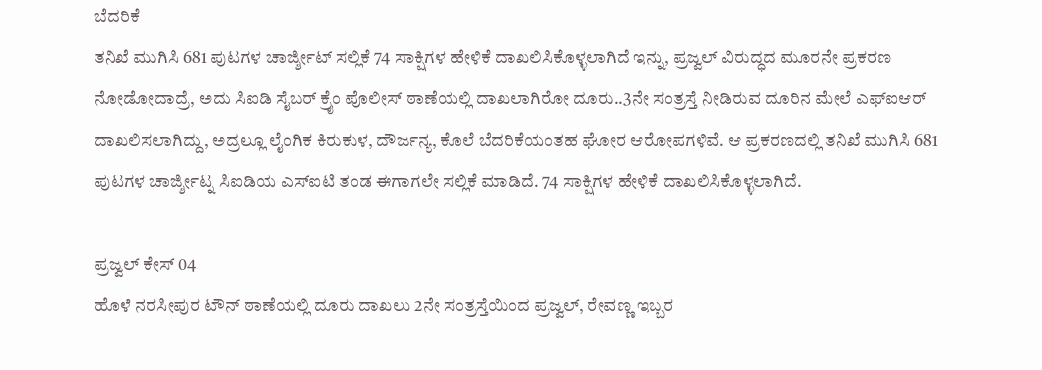ಬೆದರಿಕೆ
ತನಿಖೆ ಮುಗಿಸಿ 681 ಪುಟಗಳ ಚಾರ್ಜ್ಶೀಟ್ ಸಲ್ಲಿಕೆ 74 ಸಾಕ್ಷಿಗಳ ಹೇಳಿಕೆ ದಾಖಲಿಸಿಕೊಳ್ಳಲಾಗಿದೆ ಇನ್ನು, ಪ್ರಜ್ವಲ್ ವಿರುದ್ಧದ ಮೂರನೇ ಪ್ರಕರಣ ನೋಡೋದಾದ್ರೆ, ಅದು ಸಿಐಡಿ ಸೈಬರ್ ಕ್ರೈಂ ಪೊಲೀಸ್ ಠಾಣೆಯಲ್ಲಿ ದಾಖಲಾಗಿರೋ ದೂರು..3ನೇ ಸಂತ್ರಸ್ತೆ ನೀಡಿರುವ ದೂರಿನ ಮೇಲೆ ಎಫ್ಐಆರ್ ದಾಖಲಿಸಲಾಗಿದ್ದು, ಅದ್ರಲ್ಲೂ ಲೈಂಗಿಕ ಕಿರುಕುಳ, ದೌರ್ಜನ್ಯ, ಕೊಲೆ ಬೆದರಿಕೆಯಂತಹ ಘೋರ ಆರೋಪಗಳಿವೆ. ಆ ಪ್ರಕರಣದಲ್ಲಿ ತನಿಖೆ ಮುಗಿಸಿ 681 ಪುಟಗಳ ಚಾರ್ಜ್ಶೀಟ್ನ ಸಿಐಡಿಯ ಎಸ್ಐಟಿ ತಂಡ ಈಗಾಗಲೇ ಸಲ್ಲಿಕೆ ಮಾಡಿದೆ. 74 ಸಾಕ್ಷಿಗಳ ಹೇಳಿಕೆ ದಾಖಲಿಸಿಕೊಳ್ಳಲಾಗಿದೆ.

ಪ್ರಜ್ವಲ್ ಕೇಸ್ 04
ಹೊಳೆ ನರಸೀಪುರ ಟೌನ್ ಠಾಣೆಯಲ್ಲಿ ದೂರು ದಾಖಲು 2ನೇ ಸಂತ್ರಸ್ತೆಯಿಂದ ಪ್ರಜ್ವಲ್, ರೇವಣ್ಣ ಇಬ್ಬರ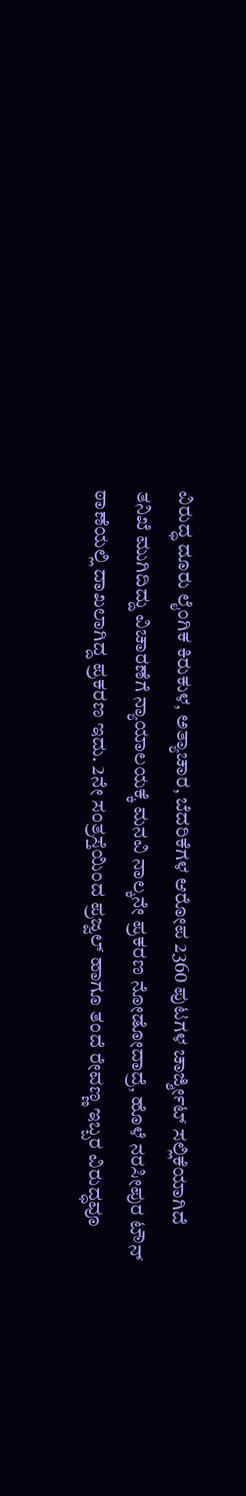ವಿರುದ್ಧ ದೂರು ಲೈಂಗಿಕ ಕಿರುಕುಳ, ಅತ್ಯಾಚಾರ, ಬೆದರಿಕೆಗಳ ಆರೋಪ 2360 ಪುಟಗಳ ಚಾರ್ಜ್ಶೀಟ್ ಸಲ್ಲಿಕೆಯಾಗಿದೆ
ತನಿಖೆ ಮುಗಿದಿದ್ದು ವಿಚಾರಣೆಗೆ ನ್ಯಾಯಾಲಯಕ್ಕೆ ಮನವಿ ನಾಲ್ಕನೇ ಪ್ರಕರಣ ನೋಡೋದಾದ್ರೆ, ಹೊಳೆ ನರಸೀಪುರ ಟೌನ್ ಠಾಣೆಯಲ್ಲಿ ದಾಖಲಾಗಿದ್ದ ಪ್ರಕರಣ ಇದು. 2ನೇ ಸಂತ್ರಸ್ತೆಯಿಂದ ಪ್ರಜ್ವಲ್ ಹಾಗೂ ತಂದೆ ರೇವಣ್ಣ ಇಬ್ಬರ ವಿರುದ್ಧವೂ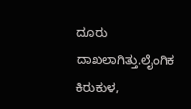ದೂರು ದಾಖಲಾಗಿತ್ತು.ಲೈಂಗಿಕ ಕಿರುಕುಳ,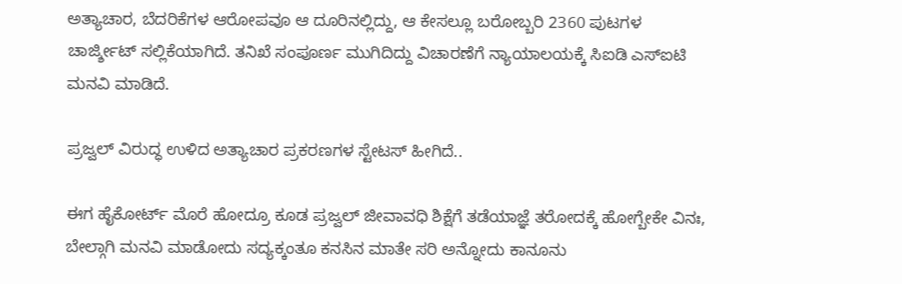ಅತ್ಯಾಚಾರ, ಬೆದರಿಕೆಗಳ ಆರೋಪವೂ ಆ ದೂರಿನಲ್ಲಿದ್ದು, ಆ ಕೇಸಲ್ಲೂ ಬರೋಬ್ಬರಿ 2360 ಪುಟಗಳ ಚಾರ್ಜ್ಶೀಟ್ ಸಲ್ಲಿಕೆಯಾಗಿದೆ. ತನಿಖೆ ಸಂಪೂರ್ಣ ಮುಗಿದಿದ್ದು ವಿಚಾರಣೆಗೆ ನ್ಯಾಯಾಲಯಕ್ಕೆ ಸಿಐಡಿ ಎಸ್ಐಟಿ ಮನವಿ ಮಾಡಿದೆ.

ಪ್ರಜ್ವಲ್ ವಿರುದ್ಧ ಉಳಿದ ಅತ್ಯಾಚಾರ ಪ್ರಕರಣಗಳ ಸ್ಟೇಟಸ್ ಹೀಗಿದೆ..

ಈಗ ಹೈಕೋರ್ಟ್ ಮೊರೆ ಹೋದ್ರೂ ಕೂಡ ಪ್ರಜ್ವಲ್ ಜೀವಾವಧಿ ಶಿಕ್ಷೆಗೆ ತಡೆಯಾಜ್ಞೆ ತರೋದಕ್ಕೆ ಹೋಗ್ಬೇಕೇ ವಿನಃ, ಬೇಲ್ಗಾಗಿ ಮನವಿ ಮಾಡೋದು ಸದ್ಯಕ್ಕಂತೂ ಕನಸಿನ ಮಾತೇ ಸರಿ ಅನ್ನೋದು ಕಾನೂನು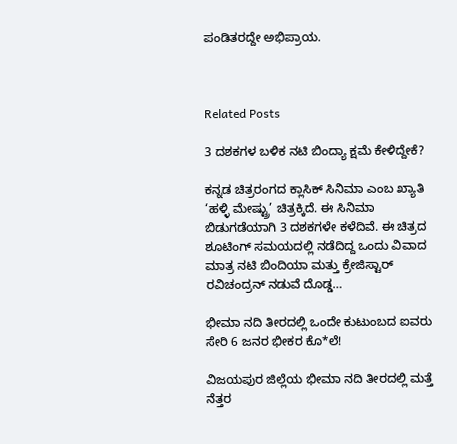ಪಂಡಿತರದ್ದೇ ಅಭಿಪ್ರಾಯ.



Related Posts

3 ದಶಕಗಳ ಬಳಿಕ ನಟಿ ಬಿಂದ್ಯಾ ಕ್ಷಮೆ ಕೇಳಿದ್ದೇಕೆ?

ಕನ್ನಡ ಚಿತ್ರರಂಗದ ಕ್ಲಾಸಿಕ್ ಸಿನಿಮಾ ಎಂಬ ಖ್ಯಾತಿ ‘ಹಳ್ಳಿ ಮೇಷ್ಟ್ರು’ ಚಿತ್ರಕ್ಕಿದೆ. ಈ ಸಿನಿಮಾ ಬಿಡುಗಡೆಯಾಗಿ 3 ದಶಕಗಳೇ ಕಳೆದಿವೆ. ಈ ಚಿತ್ರದ ಶೂಟಿಂಗ್ ಸಮಯದಲ್ಲಿ ನಡೆದಿದ್ದ ಒಂದು ವಿವಾದ ಮಾತ್ರ ನಟಿ ಬಿಂದಿಯಾ ಮತ್ತು ಕ್ರೇಜಿಸ್ಟಾರ್ ರವಿಚಂದ್ರನ್ ನಡುವೆ ದೊಡ್ಡ…

ಭೀಮಾ ನದಿ ತೀರದಲ್ಲಿ ಒಂದೇ ಕುಟುಂಬದ ಐವರು ಸೇರಿ 6 ಜನರ ಭೀಕರ ಕೊ*ಲೆ!

ವಿಜಯಪುರ ಜಿಲ್ಲೆಯ ಭೀಮಾ ನದಿ ತೀರದಲ್ಲಿ ಮತ್ತೆ ನೆತ್ತರ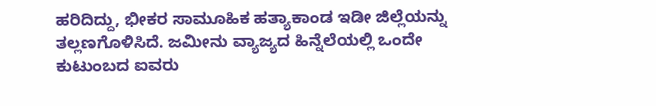ಹರಿದಿದ್ದು, ಭೀಕರ ಸಾಮೂಹಿಕ ಹತ್ಯಾಕಾಂಡ ಇಡೀ ಜಿಲ್ಲೆಯನ್ನು ತಲ್ಲಣಗೊಳಿಸಿದೆ. ಜಮೀನು ವ್ಯಾಜ್ಯದ ಹಿನ್ನೆಲೆಯಲ್ಲಿ ಒಂದೇ ಕುಟುಂಬದ ಐವರು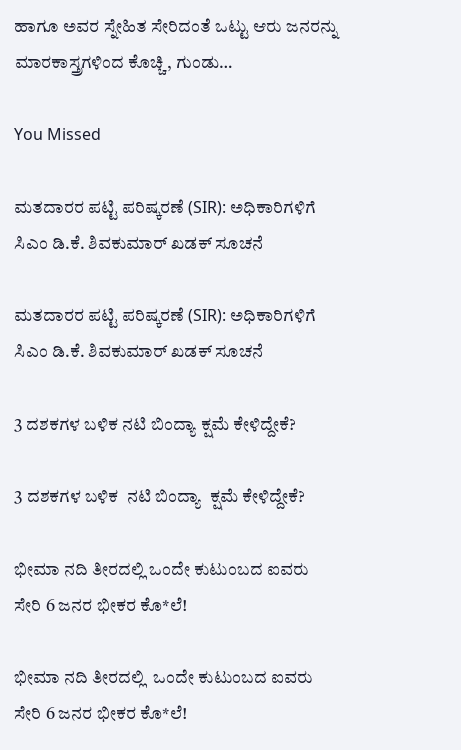ಹಾಗೂ ಅವರ ಸ್ನೇಹಿತ ಸೇರಿದಂತೆ ಒಟ್ಟು ಆರು ಜನರನ್ನು ಮಾರಕಾಸ್ತ್ರಗಳಿಂದ ಕೊಚ್ಚಿ, ಗುಂಡು…

You Missed

ಮತದಾರರ ಪಟ್ಟಿ ಪರಿಷ್ಕರಣೆ (SIR): ಅಧಿಕಾರಿಗಳಿಗೆ ಸಿಎಂ ಡಿ.ಕೆ. ಶಿವಕುಮಾರ್ ಖಡಕ್ ಸೂಚನೆ

ಮತದಾರರ ಪಟ್ಟಿ ಪರಿಷ್ಕರಣೆ (SIR): ಅಧಿಕಾರಿಗಳಿಗೆ ಸಿಎಂ ಡಿ.ಕೆ. ಶಿವಕುಮಾರ್ ಖಡಕ್ ಸೂಚನೆ

3 ದಶಕಗಳ ಬಳಿಕ ನಟಿ ಬಿಂದ್ಯಾ ಕ್ಷಮೆ ಕೇಳಿದ್ದೇಕೆ?

3 ದಶಕಗಳ ಬಳಿಕ  ನಟಿ ಬಿಂದ್ಯಾ  ಕ್ಷಮೆ ಕೇಳಿದ್ದೇಕೆ?

ಭೀಮಾ ನದಿ ತೀರದಲ್ಲಿ ಒಂದೇ ಕುಟುಂಬದ ಐವರು ಸೇರಿ 6 ಜನರ ಭೀಕರ ಕೊ*ಲೆ!

ಭೀಮಾ ನದಿ ತೀರದಲ್ಲಿ  ಒಂದೇ ಕುಟುಂಬದ ಐವರು ಸೇರಿ 6 ಜನರ ಭೀಕರ ಕೊ*ಲೆ!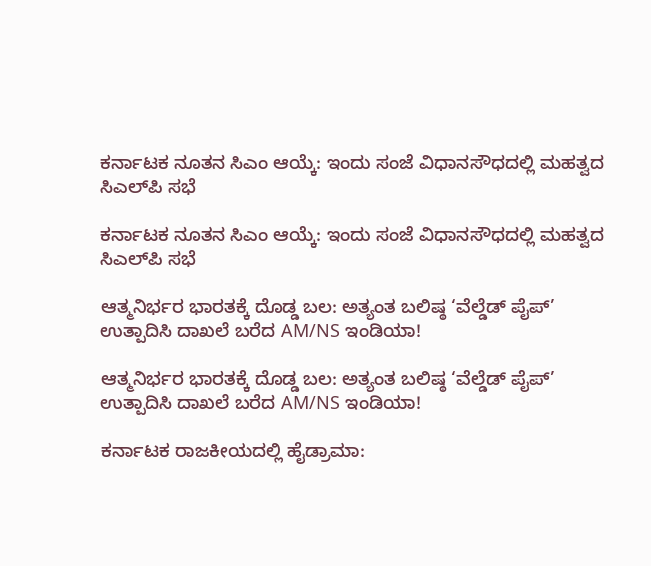ಕರ್ನಾಟಕ ನೂತನ ಸಿಎಂ ಆಯ್ಕೆ: ಇಂದು ಸಂಜೆ ವಿಧಾನಸೌಧದಲ್ಲಿ ಮಹತ್ವದ ಸಿಎಲ್‌ಪಿ ಸಭೆ

ಕರ್ನಾಟಕ ನೂತನ ಸಿಎಂ ಆಯ್ಕೆ: ಇಂದು ಸಂಜೆ ವಿಧಾನಸೌಧದಲ್ಲಿ ಮಹತ್ವದ ಸಿಎಲ್‌ಪಿ ಸಭೆ

ಆತ್ಮನಿರ್ಭರ ಭಾರತಕ್ಕೆ ದೊಡ್ಡ ಬಲ: ಅತ್ಯಂತ ಬಲಿಷ್ಠ ‘ವೆಲ್ಡೆಡ್ ಪೈಪ್’ ಉತ್ಪಾದಿಸಿ ದಾಖಲೆ ಬರೆದ AM/NS ಇಂಡಿಯಾ!

ಆತ್ಮನಿರ್ಭರ ಭಾರತಕ್ಕೆ ದೊಡ್ಡ ಬಲ: ಅತ್ಯಂತ ಬಲಿಷ್ಠ ‘ವೆಲ್ಡೆಡ್ ಪೈಪ್’ ಉತ್ಪಾದಿಸಿ ದಾಖಲೆ ಬರೆದ AM/NS ಇಂಡಿಯಾ!

ಕರ್ನಾಟಕ ರಾಜಕೀಯದಲ್ಲಿ ಹೈಡ್ರಾಮಾ: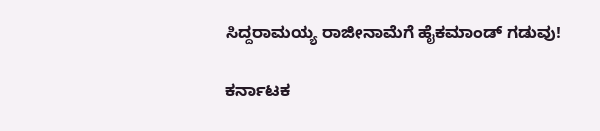ಸಿದ್ದರಾಮಯ್ಯ ರಾಜೀನಾಮೆಗೆ ಹೈಕಮಾಂಡ್ ಗಡುವು!

ಕರ್ನಾಟಕ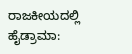ರಾಜಕೀಯದಲ್ಲಿ ಹೈಡ್ರಾಮಾ: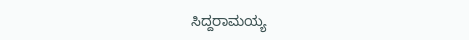ಸಿದ್ದರಾಮಯ್ಯ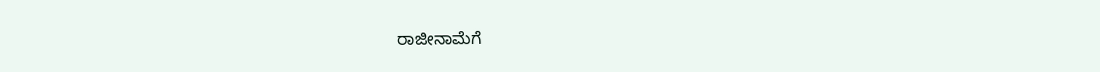ರಾಜೀನಾಮೆಗೆ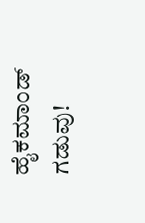ಹೈಕಮಾಂಡ್ ಗಡುವು!